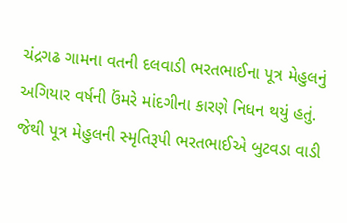ચંદ્રગઢ ગામના વતની દલવાડી ભરતભાઈના પૂત્ર મેહુલનું અગિયાર વર્ષની ઉંમરે માંદગીના કારણે નિધન થયું હતું. જેથી પૂત્ર મેહુલની સ્મૃતિરૂપી ભરતભાઈએ બુટવડા વાડી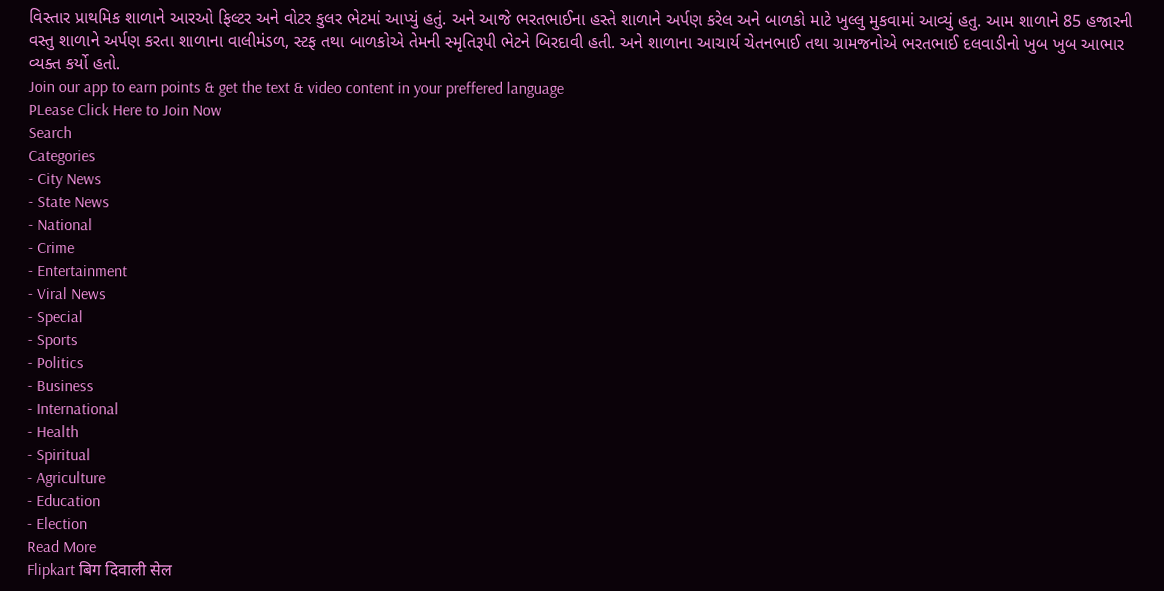વિસ્તાર પ્રાથમિક શાળાને આરઓ ફિલ્ટર અને વોટર કુલર ભેટમાં આપ્યું હતું. અને આજે ભરતભાઈના હસ્તે શાળાને અર્પણ કરેલ અને બાળકો માટે ખુલ્લુ મુકવામાં આવ્યું હતુ. આમ શાળાને 85 હજારની વસ્તુ શાળાને અર્પણ કરતા શાળાના વાલીમંડળ, સ્ટફ તથા બાળકોએ તેમની સ્મૃતિરૂપી ભેટને બિરદાવી હતી. અને શાળાના આચાર્ય ચેતનભાઈ તથા ગ્રામજનોએ ભરતભાઈ દલવાડીનો ખુબ ખુબ આભાર વ્યક્ત કર્યો હતો.
Join our app to earn points & get the text & video content in your preffered language
PLease Click Here to Join Now
Search
Categories
- City News
- State News
- National
- Crime
- Entertainment
- Viral News
- Special
- Sports
- Politics
- Business
- International
- Health
- Spiritual
- Agriculture
- Education
- Election
Read More
Flipkart बिग दिवाली सेल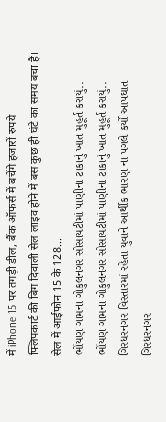में iPhone 15 पर तगड़ी डील, बैंक ऑफर्स में बचेंगे हजारों रुपये
फ्लिपकार्ट की बिग दिवाली सेल लाइव होने में बस कुछ ही घंटे का समय बचा है। सेल में आईफोन 15 के 128...
ભોંયણ ગામના ગોકુલનગર સોસાયટીમાં પાણીના ટાકાનું ખાત મુહૂર્ત કરાયું..
ભોંયણ ગામના ગોકુલનગર સોસાયટીમાં પાણીના ટાકાનું ખાત મુહૂર્ત કરાયું..
ગિરધરનગર વિસ્તારમાં રહેતા યુવાને આર્થીક ભારણ ના પગલે કર્યો આપઘાત
ગિરધરનગર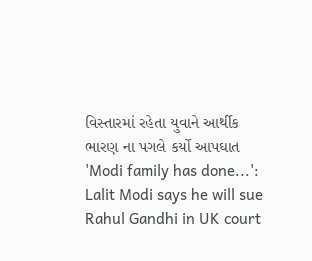વિસ્તારમાં રહેતા યુવાને આર્થીક ભારણ ના પગલે કર્યો આપઘાત
'Modi family has done...': Lalit Modi says he will sue Rahul Gandhi in UK court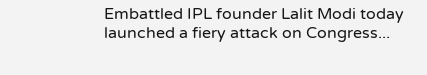Embattled IPL founder Lalit Modi today launched a fiery attack on Congress...